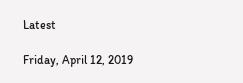Latest

Friday, April 12, 2019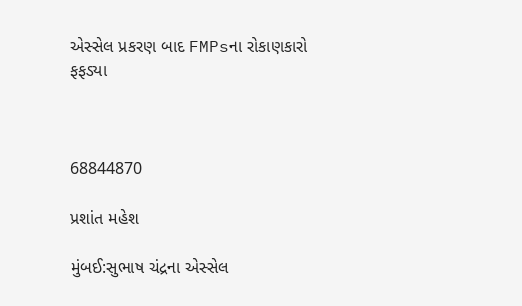એસ્સેલ પ્રકરણ બાદ FMPsના રોકાણકારો ફફડ્યા



68844870

પ્રશાંત મહેશ

મુંબઈ:સુભાષ ચંદ્રના એસ્સેલ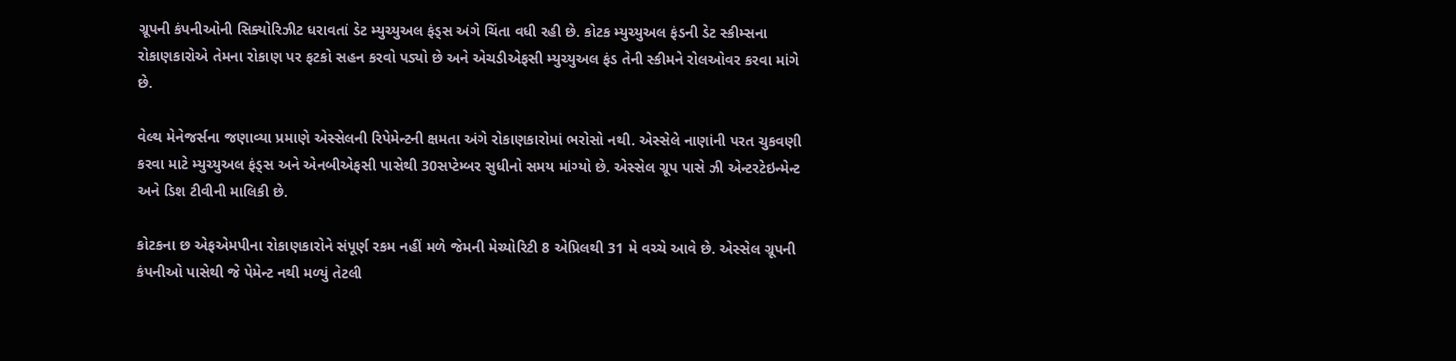ગ્રૂપની કંપનીઓની સિક્યોરિઝીટ ધરાવતાં ડેટ મ્યુચ્યુઅલ ફંડ્સ અંગે ચિંતા વધી રહી છે. કોટક મ્યુચ્યુઅલ ફંડની ડેટ સ્કીમ્સના રોકાણકારોએ તેમના રોકાણ પર ફટકો સહન કરવો પડ્યો છે અને એચડીએફસી મ્યુચ્યુઅલ ફંડ તેની સ્કીમને રોલઓવર કરવા માંગે છે.

વેલ્થ મેનેજર્સના જણાવ્યા પ્રમાણે એસ્સેલની રિપેમેન્ટની ક્ષમતા અંગે રોકાણકારોમાં ભરોસો નથી. એસ્સેલે નાણાંની પરત ચુકવણી કરવા માટે મ્યુચ્યુઅલ ફંડ્સ અને એનબીએફસી પાસેથી 30સપ્ટેમ્બર સુધીનો સમય માંગ્યો છે. એસ્સેલ ગ્રૂપ પાસે ઝી એન્ટરટેઇન્મેન્ટ અને ડિશ ટીવીની માલિકી છે.

કોટકના છ એફએમપીના રોકાણકારોને સંપૂર્ણ રકમ નહીં મળે જેમની મેચ્યોરિટી 8 એપ્રિલથી 31 મે વચ્ચે આવે છે. એસ્સેલ ગ્રૂપની કંપનીઓ પાસેથી જે પેમેન્ટ નથી મળ્યું તેટલી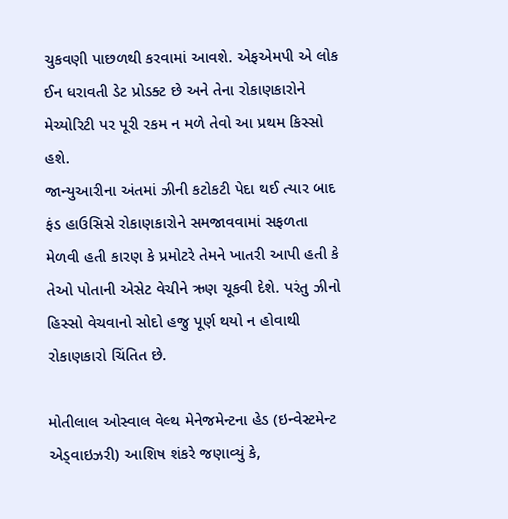ચુકવણી પાછળથી કરવામાં આવશે. એફએમપી એ લોક ઈન ધરાવતી ડેટ પ્રોડક્ટ છે અને તેના રોકાણકારોને મેચ્યોરિટી પર પૂરી રકમ ન મળે તેવો આ પ્રથમ કિસ્સો હશે.
જાન્યુઆરીના અંતમાં ઝીની કટોકટી પેદા થઈ ત્યાર બાદ ફંડ હાઉસિસે રોકાણકારોને સમજાવવામાં સફળતા મેળવી હતી કારણ કે પ્રમોટરે તેમને ખાતરી આપી હતી કે તેઓ પોતાની એસેટ વેચીને ઋણ ચૂકવી દેશે. પરંતુ ઝીનો હિસ્સો વેચવાનો સોદો હજુ પૂર્ણ થયો ન હોવાથી રોકાણકારો ચિંતિત છે.

મોતીલાલ ઓસ્વાલ વેલ્થ મેનેજમેન્ટના હેડ (ઇન્વેસ્ટમેન્ટ એડ્વાઇઝરી) આશિષ શંકરે જણાવ્યું કે,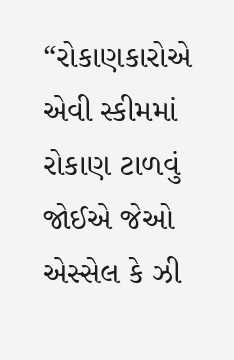“રોકાણકારોએ એવી સ્કીમમાં રોકાણ ટાળવું જોઈએ જેઓ એસ્સેલ કે ઝી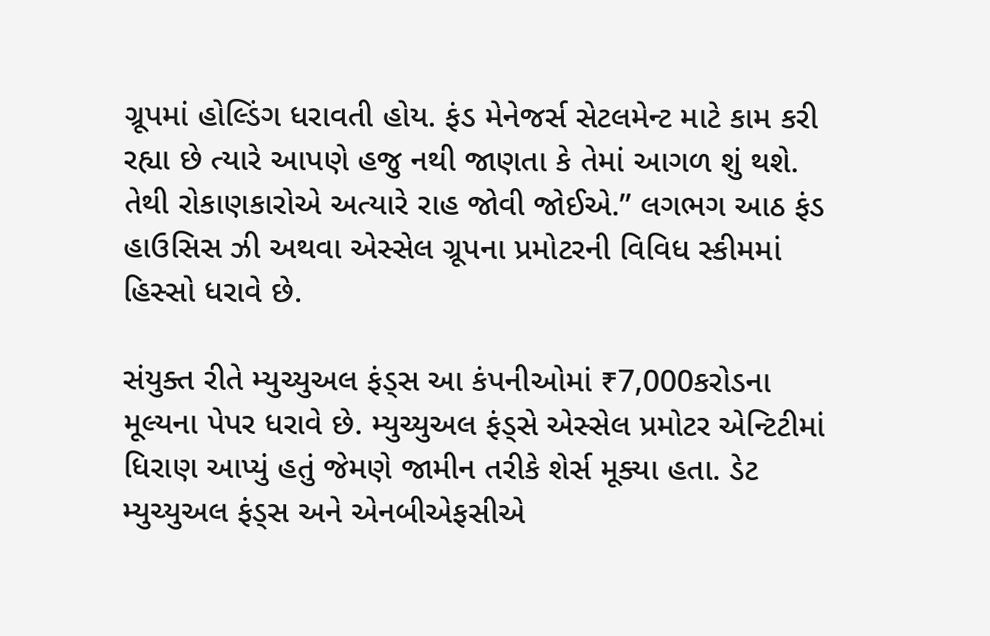ગ્રૂપમાં હોલ્ડિંગ ધરાવતી હોય. ફંડ મેનેજર્સ સેટલમેન્ટ માટે કામ કરી રહ્યા છે ત્યારે આપણે હજુ નથી જાણતા કે તેમાં આગળ શું થશે. તેથી રોકાણકારોએ અત્યારે રાહ જોવી જોઈએ.” લગભગ આઠ ફંડ હાઉસિસ ઝી અથવા એસ્સેલ ગ્રૂપના પ્રમોટરની વિવિધ સ્કીમમાં હિસ્સો ધરાવે છે.

સંયુક્ત રીતે મ્યુચ્યુઅલ ફંડ્સ આ કંપનીઓમાં ₹7,000કરોડના મૂલ્યના પેપર ધરાવે છે. મ્યુચ્યુઅલ ફંડ્સે એસ્સેલ પ્રમોટર એન્ટિટીમાં ધિરાણ આપ્યું હતું જેમણે જામીન તરીકે શેર્સ મૂક્યા હતા. ડેટ મ્યુચ્યુઅલ ફંડ્સ અને એનબીએફસીએ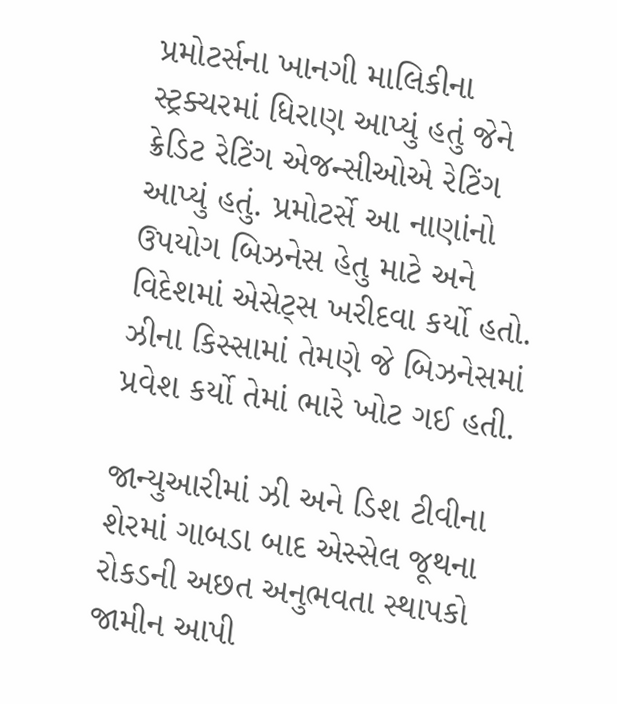પ્રમોટર્સના ખાનગી માલિકીના સ્ટ્રક્ચરમાં ધિરાણ આપ્યું હતું જેને ક્રેડિટ રેટિંગ એજન્સીઓએ રેટિંગ આપ્યું હતું. પ્રમોટર્સે આ નાણાંનો ઉપયોગ બિઝનેસ હેતુ માટે અને વિદેશમાં એસેટ્સ ખરીદવા કર્યો હતો. ઝીના કિસ્સામાં તેમણે જે બિઝનેસમાં પ્રવેશ કર્યો તેમાં ભારે ખોટ ગઈ હતી.

જાન્યુઆરીમાં ઝી અને ડિશ ટીવીના શેરમાં ગાબડા બાદ એસ્સેલ જૂથના રોકડની અછત અનુભવતા સ્થાપકો જામીન આપી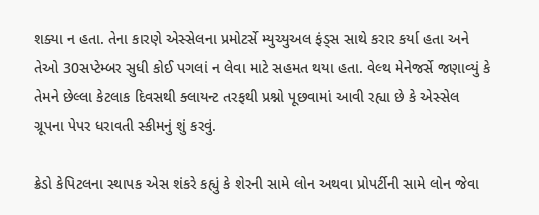શક્યા ન હતા. તેના કારણે એસ્સેલના પ્રમોટર્સે મ્યુચ્યુઅલ ફંડ્સ સાથે કરાર કર્યા હતા અને તેઓ 30સપ્ટેમ્બર સુધી કોઈ પગલાં ન લેવા માટે સહમત થયા હતા. વેલ્થ મેનેજર્સે જણાવ્યું કે તેમને છેલ્લા કેટલાક દિવસથી ક્લાયન્ટ તરફથી પ્રશ્નો પૂછવામાં આવી રહ્યા છે કે એસ્સેલ ગ્રૂપના પેપર ધરાવતી સ્કીમનું શું કરવું.

ક્રેડો કેપિટલના સ્થાપક એસ શંકરે કહ્યું કે શેરની સામે લોન અથવા પ્રોપર્ટીની સામે લોન જેવા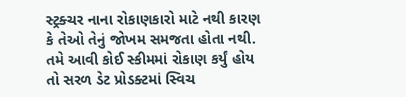સ્ટ્રક્ચર નાના રોકાણકારો માટે નથી કારણ કે તેઓ તેનું જોખમ સમજતા હોતા નથી. તમે આવી કોઈ સ્કીમમાં રોકાણ કર્યું હોય તો સરળ ડેટ પ્રોડક્ટમાં સ્વિચ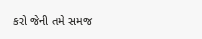કરો જેની તમે સમજ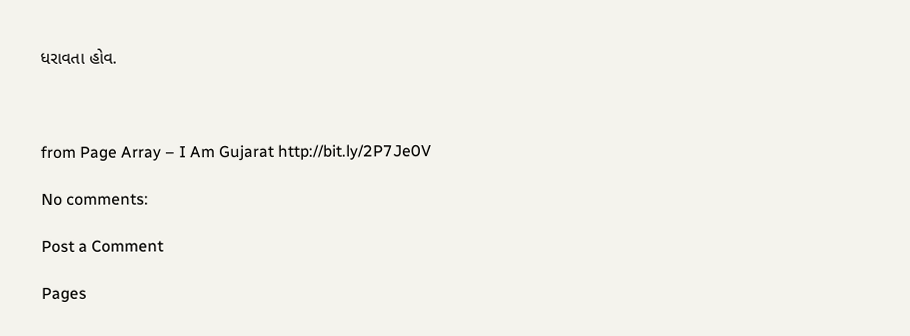ધરાવતા હોવ.



from Page Array – I Am Gujarat http://bit.ly/2P7Je0V

No comments:

Post a Comment

Pages